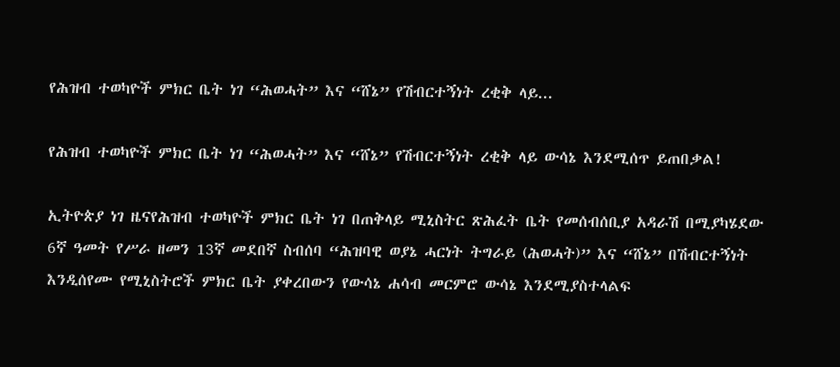የሕዝብ ተወካዮች ምክር ቤት ነገ “ሕወሓት” እና “ሸኔ” የሽብርተኝነት ረቂቅ ላይ...

የሕዝብ ተወካዮች ምክር ቤት ነገ “ሕወሓት” እና “ሸኔ” የሽብርተኝነት ረቂቅ ላይ ውሳኔ እንደሚሰጥ ይጠበቃል!

ኢትዮጵያ ነገ ዜናየሕዝብ ተወካዮች ምክር ቤት ነገ በጠቅላይ ሚኒስትር ጽሕፈት ቤት የመሰብሰቢያ አዳራሽ በሚያካሄደው 6ኛ ዓመት የሥራ ዘመን 13ኛ መደበኛ ስብሰባ “ሕዝባዊ ወያኔ ሓርነት ትግራይ (ሕወሓት)” እና “ሸኔ” በሽብርተኝነት እንዲሰየሙ የሚኒስትሮች ምክር ቤት ያቀረበውን የውሳኔ ሐሳብ መርምሮ ውሳኔ እንደሚያስተላልፍ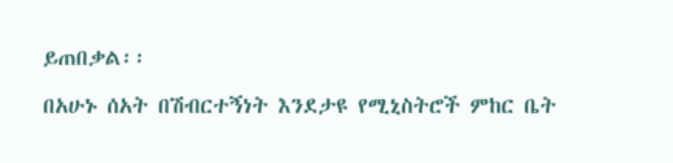ይጠበቃል፡፡

በአሁኑ ሰአት በሽብርተኝነት እንደታዩ የሚኒስትሮች ምከር ቤት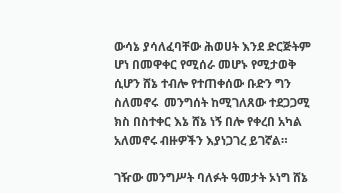ውሳኔ ያሳለፈባቸው ሕወሀት እንደ ድርጅትም ሆነ በመዋቀር የሚሰራ መሆኑ የሚታወቅ ሲሆን ሸኔ ተብሎ የተጠቀሰው ቡድን ግን ስለመኖሩ  መንግሰት ከሚገለጸው ተደጋጋሚ ክስ በስተቀር እኔ ሸኔ ነኝ በሎ የቀረበ አካል አለመኖሩ ብዙዎችን እያነጋገረ ይገኛል።

ገዥው መንግሥት ባለፉት ዓመታት ኦነግ ሸኔ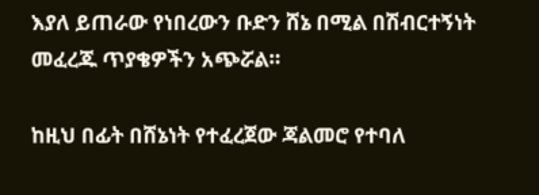እያለ ይጠራው የነበረውን ቡድን ሸኔ በሚል በሽብርተኝነት መፈረጁ ጥያቄዎችን አጭሯል።

ከዚህ በፊት በሸኔነት የተፈረጀው ጃልመሮ የተባለ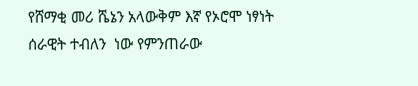የሸማቂ መሪ ሼኔን አላውቅም እኛ የኦሮሞ ነፃነት ሰራዊት ተብለን  ነው የምንጠራው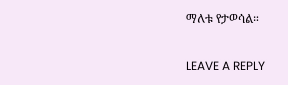ማለቱ የታወሳል።

LEAVE A REPLY